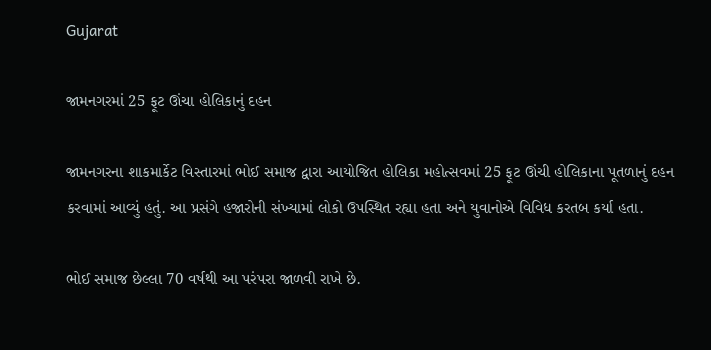Gujarat

જામનગરમાં 25 ફૂટ ઊંચા હોલિકાનું દહન

જામનગરના શાકમાર્કેટ વિસ્તારમાં ભોઈ સમાજ દ્વારા આયોજિત હોલિકા મહોત્સવમાં 25 ફૂટ ઊંચી હોલિકાના પૂતળાનું દહન કરવામાં આવ્યું હતું. આ પ્રસંગે હજારોની સંખ્યામાં લોકો ઉપસ્થિત રહ્યા હતા અને યુવાનોએ વિવિધ કરતબ કર્યા હતા.

ભોઈ સમાજ છેલ્લા 70 વર્ષથી આ પરંપરા જાળવી રાખે છે.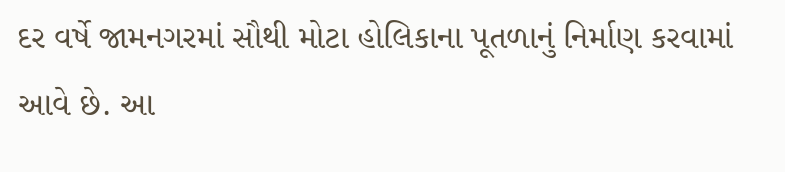દર વર્ષે જામનગરમાં સૌથી મોટા હોલિકાના પૂતળાનું નિર્માણ કરવામાં આવે છે. આ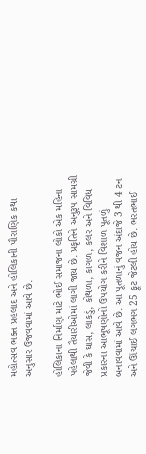મહોત્સવ ભક્ત પ્રહલાદ અને હોલિકાની પૌરાણિક કથા અનુસાર ઉજવવામાં આવે છે.

હોલિકાના નિર્માણ માટે ભોઈ સમાજના લોકો એક મહિના પહેલાથી તૈયારીઓમાં લાગી જાય છે. પ્રકૃતિને અનુરૂપ સામગ્રી જેવી કે ઘાસ, લાકડું, કોથળા, કાગળ, કલર અને વિવિધ પ્રકારના આભૂષણોનો ઉપયોગ કરીને વિશાળ પૂતળું બનાવવામાં આવે છે. આ પૂતળાનું વજન અંદાજે 3 થી 4 ટન અને ઊંચાઈ લગભગ 25 ફૂટ જેટલી હોય છે. ભરતભાઈ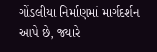ગોંડલીયા નિર્માણમાં માર્ગદર્શન આપે છે, જ્યારે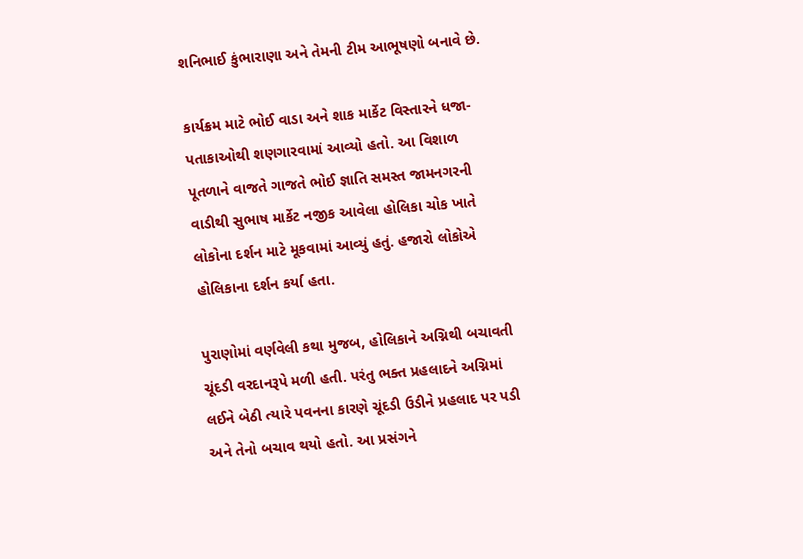શનિભાઈ કુંભારાણા અને તેમની ટીમ આભૂષણો બનાવે છે.

કાર્યક્રમ માટે ભોઈ વાડા અને શાક માર્કેટ વિસ્તારને ધજા-પતાકાઓથી શણગારવામાં આવ્યો હતો. આ વિશાળ પૂતળાને વાજતે ગાજતે ભોઈ જ્ઞાતિ સમસ્ત જામનગરની વાડીથી સુભાષ માર્કેટ નજીક આવેલા હોલિકા ચોક ખાતે લોકોના દર્શન માટે મૂકવામાં આવ્યું હતું. હજારો લોકોએ હોલિકાના દર્શન કર્યા હતા.

પુરાણોમાં વર્ણવેલી કથા મુજબ, હોલિકાને અગ્નિથી બચાવતી ચૂંદડી વરદાનરૂપે મળી હતી. પરંતુ ભક્ત પ્રહલાદને અગ્નિમાં લઈને બેઠી ત્યારે પવનના કારણે ચૂંદડી ઉડીને પ્રહલાદ પર પડી અને તેનો બચાવ થયો હતો. આ પ્રસંગને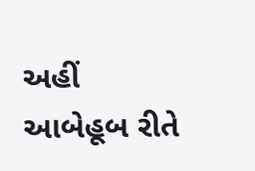અહીં આબેહૂબ રીતે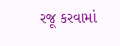રજૂ કરવામાં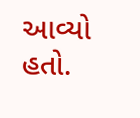આવ્યો હતો.